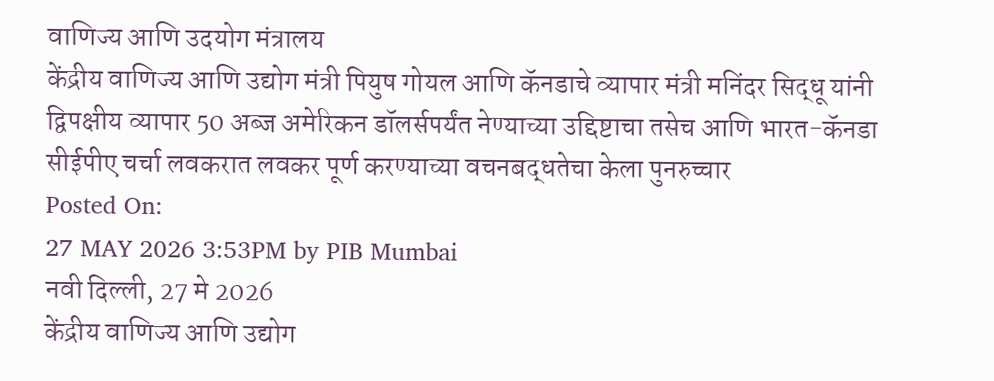वाणिज्य आणि उदयोग मंत्रालय
केंद्रीय वाणिज्य आणि उद्योग मंत्री पियुष गोयल आणि कॅनडाचे व्यापार मंत्री मनिंदर सिद्धू यांनी द्विपक्षीय व्यापार 50 अब्ज अमेरिकन डॉलर्सपर्यंत नेण्याच्या उद्दिष्टाचा तसेच आणि भारत-कॅनडा सीईपीए चर्चा लवकरात लवकर पूर्ण करण्याच्या वचनबद्धतेचा केला पुनरुच्चार
Posted On:
27 MAY 2026 3:53PM by PIB Mumbai
नवी दिल्ली, 27 मे 2026
केंद्रीय वाणिज्य आणि उद्योग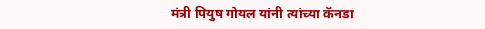मंत्री पियुष गोयल यांनी त्यांच्या कॅनडा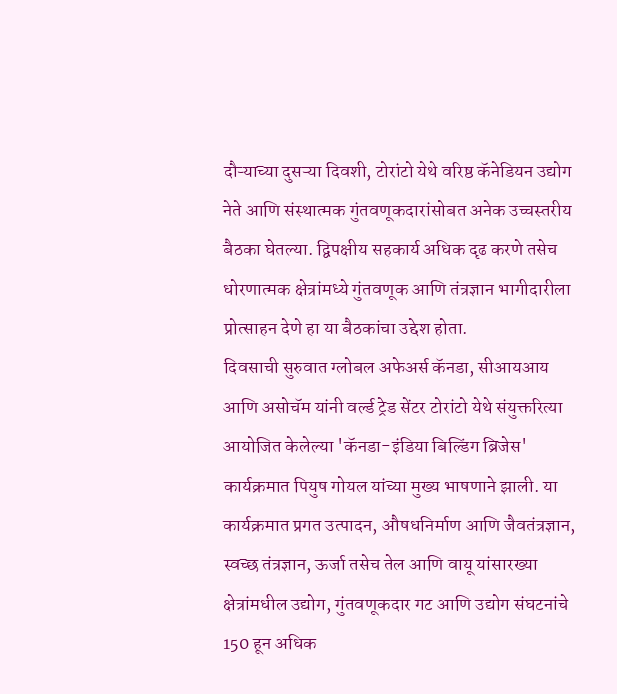दौऱ्याच्या दुसऱ्या दिवशी, टोरांटो येथे वरिष्ठ कॅनेडियन उद्योग नेते आणि संस्थात्मक गुंतवणूकदारांसोबत अनेक उच्चस्तरीय बैठका घेतल्या. द्विपक्षीय सहकार्य अधिक दृढ करणे तसेच धोरणात्मक क्षेत्रांमध्ये गुंतवणूक आणि तंत्रज्ञान भागीदारीला प्रोत्साहन देणे हा या बैठकांचा उद्देश होता.
दिवसाची सुरुवात ग्लोबल अफेअर्स कॅनडा, सीआयआय आणि असोचॅम यांनी वर्ल्ड ट्रेड सेंटर टोरांटो येथे संयुक्तरित्या आयोजित केलेल्या 'कॅनडा-इंडिया बिल्डिंग ब्रिजेस' कार्यक्रमात पियुष गोयल यांच्या मुख्य भाषणाने झाली. या कार्यक्रमात प्रगत उत्पादन, औषधनिर्माण आणि जैवतंत्रज्ञान, स्वच्छ तंत्रज्ञान, ऊर्जा तसेच तेल आणि वायू यांसारख्या क्षेत्रांमधील उद्योग, गुंतवणूकदार गट आणि उद्योग संघटनांचे 150 हून अधिक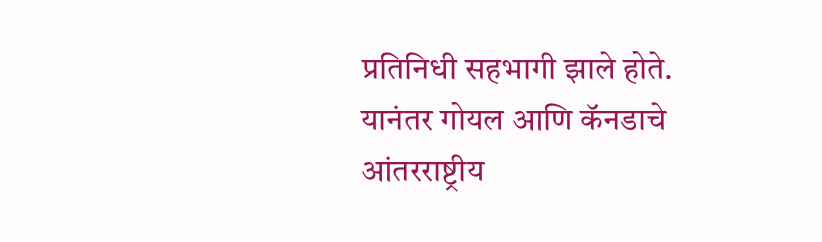प्रतिनिधी सहभागी झाले होते.
यानंतर गोयल आणि कॅनडाचे आंतरराष्ट्रीय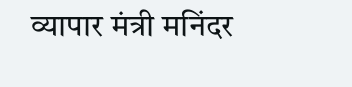व्यापार मंत्री मनिंदर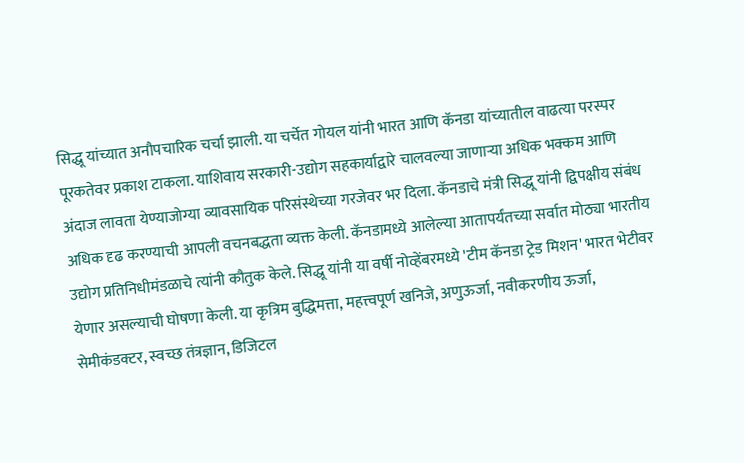सिद्धू यांच्यात अनौपचारिक चर्चा झाली. या चर्चेत गोयल यांनी भारत आणि कॅनडा यांच्यातील वाढत्या परस्पर पूरकतेवर प्रकाश टाकला. याशिवाय सरकारी-उद्योग सहकार्याद्वारे चालवल्या जाणाऱ्या अधिक भक्कम आणि अंदाज लावता येण्याजोग्या व्यावसायिक परिसंस्थेच्या गरजेवर भर दिला. कॅनडाचे मंत्री सिद्धू यांनी द्विपक्षीय संबंध अधिक दृढ करण्याची आपली वचनबद्धता व्यक्त केली. कॅनडामध्ये आलेल्या आतापर्यंतच्या सर्वात मोठ्या भारतीय उद्योग प्रतिनिधीमंडळाचे त्यांनी कौतुक केले. सिद्धू यांनी या वर्षी नोव्हेंबरमध्ये 'टीम कॅनडा ट्रेड मिशन' भारत भेटीवर येणार असल्याची घोषणा केली. या कृत्रिम बुद्धिमत्ता, महत्त्वपूर्ण खनिजे, अणुऊर्जा, नवीकरणीय ऊर्जा, सेमीकंडक्टर, स्वच्छ तंत्रज्ञान, डिजिटल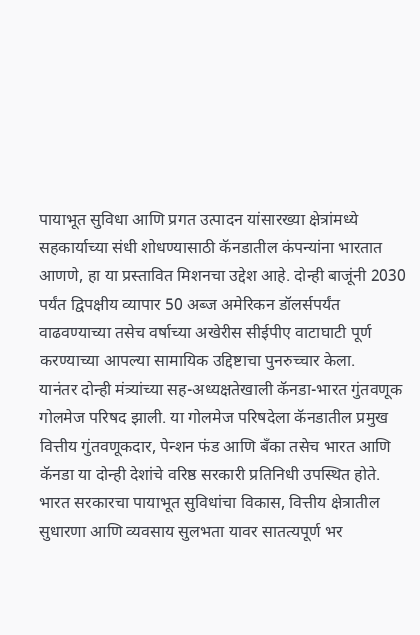पायाभूत सुविधा आणि प्रगत उत्पादन यांसारख्या क्षेत्रांमध्ये सहकार्याच्या संधी शोधण्यासाठी कॅनडातील कंपन्यांना भारतात आणणे, हा या प्रस्तावित मिशनचा उद्देश आहे. दोन्ही बाजूंनी 2030 पर्यंत द्विपक्षीय व्यापार 50 अब्ज अमेरिकन डॉलर्सपर्यंत वाढवण्याच्या तसेच वर्षाच्या अखेरीस सीईपीए वाटाघाटी पूर्ण करण्याच्या आपल्या सामायिक उद्दिष्टाचा पुनरुच्चार केला.
यानंतर दोन्ही मंत्र्यांच्या सह-अध्यक्षतेखाली कॅनडा-भारत गुंतवणूक गोलमेज परिषद झाली. या गोलमेज परिषदेला कॅनडातील प्रमुख वित्तीय गुंतवणूकदार, पेन्शन फंड आणि बँका तसेच भारत आणि कॅनडा या दोन्ही देशांचे वरिष्ठ सरकारी प्रतिनिधी उपस्थित होते. भारत सरकारचा पायाभूत सुविधांचा विकास, वित्तीय क्षेत्रातील सुधारणा आणि व्यवसाय सुलभता यावर सातत्यपूर्ण भर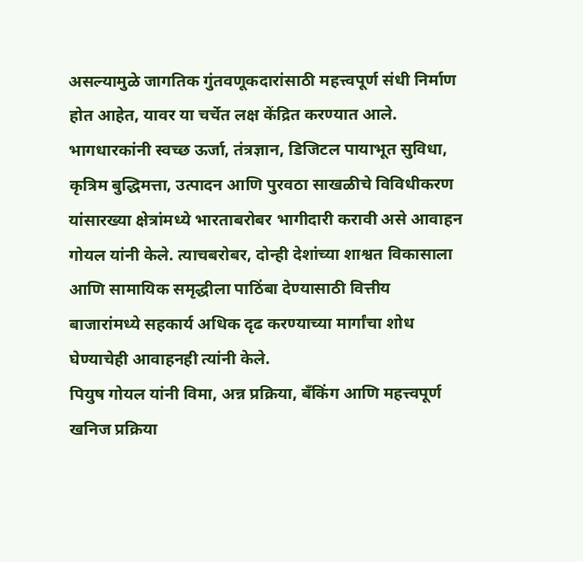असल्यामुळे जागतिक गुंतवणूकदारांसाठी महत्त्वपूर्ण संधी निर्माण होत आहेत, यावर या चर्चेत लक्ष केंद्रित करण्यात आले. भागधारकांनी स्वच्छ ऊर्जा, तंत्रज्ञान, डिजिटल पायाभूत सुविधा, कृत्रिम बुद्धिमत्ता, उत्पादन आणि पुरवठा साखळीचे विविधीकरण यांसारख्या क्षेत्रांमध्ये भारताबरोबर भागीदारी करावी असे आवाहन गोयल यांनी केले. त्याचबरोबर, दोन्ही देशांच्या शाश्वत विकासाला आणि सामायिक समृद्धीला पाठिंबा देण्यासाठी वित्तीय बाजारांमध्ये सहकार्य अधिक दृढ करण्याच्या मार्गांचा शोध घेण्याचेही आवाहनही त्यांनी केले.
पियुष गोयल यांनी विमा, अन्न प्रक्रिया, बँकिंग आणि महत्त्वपूर्ण खनिज प्रक्रिया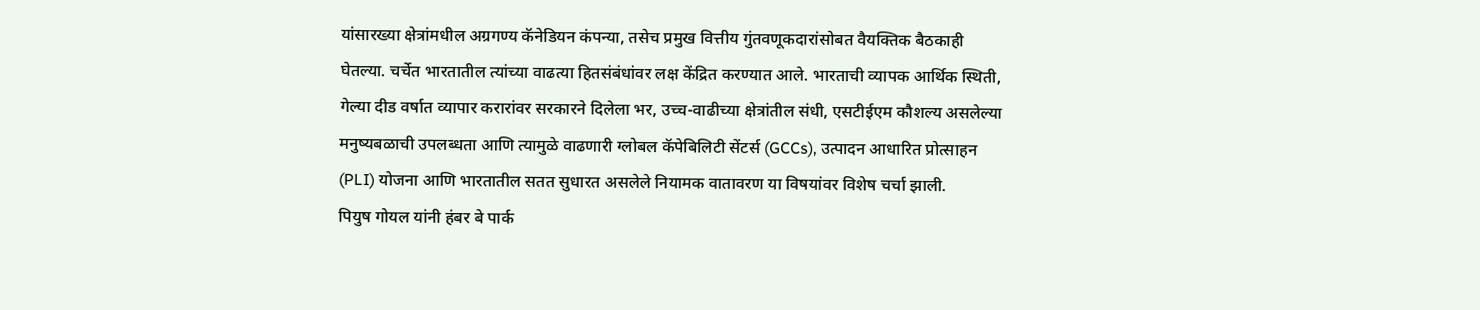यांसारख्या क्षेत्रांमधील अग्रगण्य कॅनेडियन कंपन्या, तसेच प्रमुख वित्तीय गुंतवणूकदारांसोबत वैयक्तिक बैठकाही घेतल्या. चर्चेत भारतातील त्यांच्या वाढत्या हितसंबंधांवर लक्ष केंद्रित करण्यात आले. भारताची व्यापक आर्थिक स्थिती, गेल्या दीड वर्षात व्यापार करारांवर सरकारने दिलेला भर, उच्च-वाढीच्या क्षेत्रांतील संधी, एसटीईएम कौशल्य असलेल्या मनुष्यबळाची उपलब्धता आणि त्यामुळे वाढणारी ग्लोबल कॅपेबिलिटी सेंटर्स (GCCs), उत्पादन आधारित प्रोत्साहन (PLI) योजना आणि भारतातील सतत सुधारत असलेले नियामक वातावरण या विषयांवर विशेष चर्चा झाली.
पियुष गोयल यांनी हंबर बे पार्क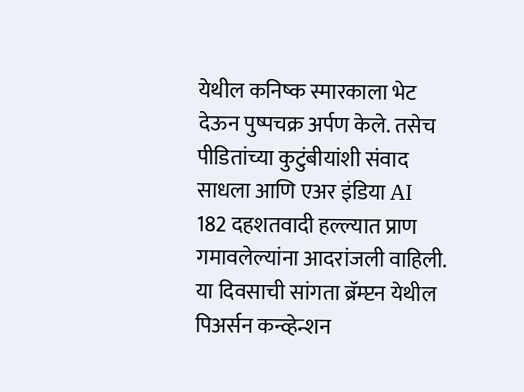येथील कनिष्क स्मारकाला भेट देऊन पुष्पचक्र अर्पण केले. तसेच पीडितांच्या कुटुंबीयांशी संवाद साधला आणि एअर इंडिया AI 182 दहशतवादी हल्ल्यात प्राण गमावलेल्यांना आदरांजली वाहिली.
या दिवसाची सांगता ब्रॅम्प्टन येथील पिअर्सन कन्व्हेन्शन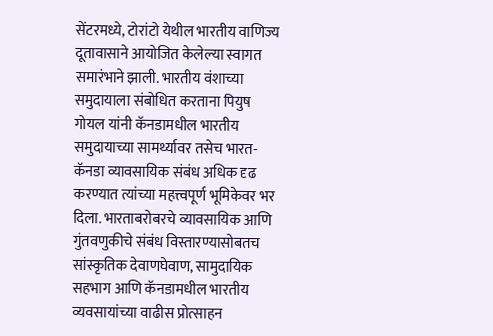सेंटरमध्ये, टोरांटो येथील भारतीय वाणिज्य दूतावासाने आयोजित केलेल्या स्वागत समारंभाने झाली. भारतीय वंशाच्या समुदायाला संबोधित करताना पियुष गोयल यांनी कॅनडामधील भारतीय समुदायाच्या सामर्थ्यावर तसेच भारत-कॅनडा व्यावसायिक संबंध अधिक दृढ करण्यात त्यांच्या महत्त्वपूर्ण भूमिकेवर भर दिला. भारताबरोबरचे व्यावसायिक आणि गुंतवणुकीचे संबंध विस्तारण्यासोबतच सांस्कृतिक देवाणघेवाण, सामुदायिक सहभाग आणि कॅनडामधील भारतीय व्यवसायांच्या वाढीस प्रोत्साहन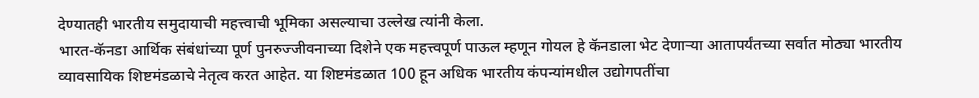देण्यातही भारतीय समुदायाची महत्त्वाची भूमिका असल्याचा उल्लेख त्यांनी केला.
भारत-कॅनडा आर्थिक संबंधांच्या पूर्ण पुनरुज्जीवनाच्या दिशेने एक महत्त्वपूर्ण पाऊल म्हणून गोयल हे कॅनडाला भेट देणाऱ्या आतापर्यंतच्या सर्वात मोठ्या भारतीय व्यावसायिक शिष्टमंडळाचे नेतृत्व करत आहेत. या शिष्टमंडळात 100 हून अधिक भारतीय कंपन्यांमधील उद्योगपतींचा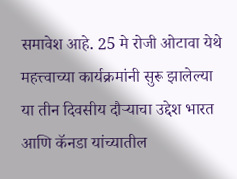समावेश आहे. 25 मे रोजी ओटावा येथे महत्त्वाच्या कार्यक्रमांनी सुरू झालेल्या या तीन दिवसीय दौऱ्याचा उद्देश भारत आणि कॅनडा यांच्यातील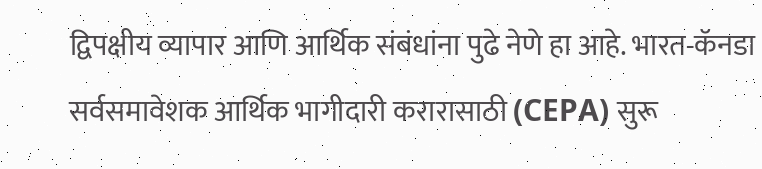द्विपक्षीय व्यापार आणि आर्थिक संबंधांना पुढे नेणे हा आहे. भारत-कॅनडा सर्वसमावेशक आर्थिक भागीदारी करारासाठी (CEPA) सुरू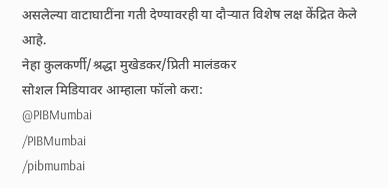असलेल्या वाटाघाटींना गती देण्यावरही या दौऱ्यात विशेष लक्ष केंद्रित केले आहे.
नेहा कुलकर्णी/श्रद्धा मुखेडकर/प्रिती मालंडकर
सोशल मिडियावर आम्हाला फॉलो करा:
@PIBMumbai
/PIBMumbai
/pibmumbai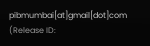pibmumbai[at]gmail[dot]com
(Release ID: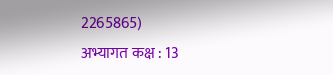2265865)
अभ्यागत कक्ष : 13